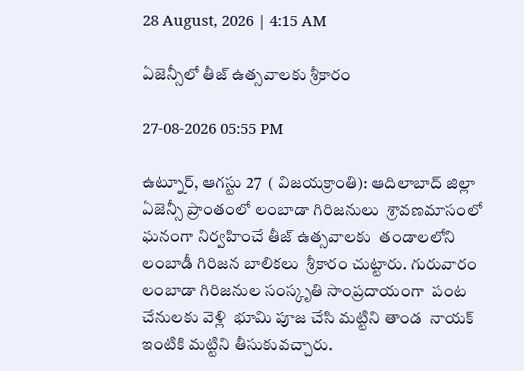28 August, 2026 | 4:15 AM

ఏజెన్సీలో తీజ్ ఉత్సవాలకు శ్రీకారం

27-08-2026 05:55 PM

ఉట్నూర్, ఆగస్టు 27  ( విజయక్రాంతి): ఆదిలాబాద్ జిల్లా ఏజెన్సీ ప్రాంతంలో లంబాడా గిరిజనులు  శ్రావణమాసంలో  ఘనంగా నిర్వహించే తీజ్ ఉత్సవాలకు  తండాలలోని లంబాడీ గిరిజన బాలికలు  శ్రీకారం చుట్టారు. గురువారం లంబాడా గిరిజనుల సంస్కృతి సాంప్రదాయంగా  పంట చేనులకు వెళ్లి  భూమి పూజ చేసి మట్టిని తాండ  నాయక్ ఇంటికి మట్టిని తీసుకువచ్చారు.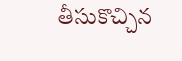తీసుకొచ్చిన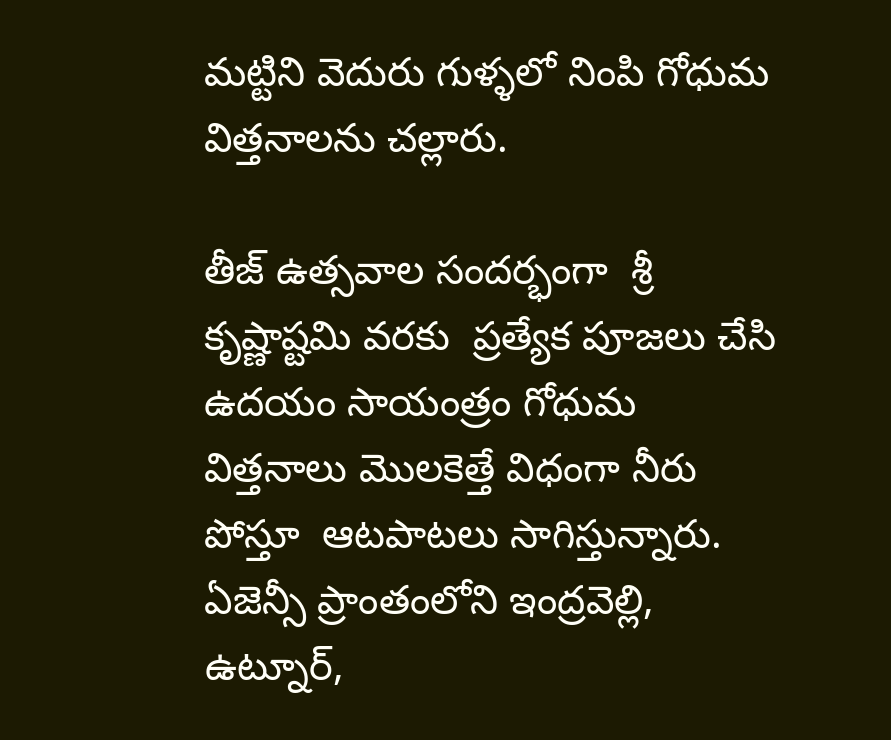మట్టిని వెదురు గుళ్ళలో నింపి గోధుమ విత్తనాలను చల్లారు.

తీజ్ ఉత్సవాల సందర్భంగా  శ్రీ కృష్ణాష్టమి వరకు  ప్రత్యేక పూజలు చేసి ఉదయం సాయంత్రం గోధుమ విత్తనాలు మొలకెత్తే విధంగా నీరు పోస్తూ  ఆటపాటలు సాగిస్తున్నారు. ఏజెన్సీ ప్రాంతంలోని ఇంద్రవెల్లి, ఉట్నూర్,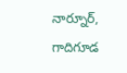నార్నూర్, గాదిగూడ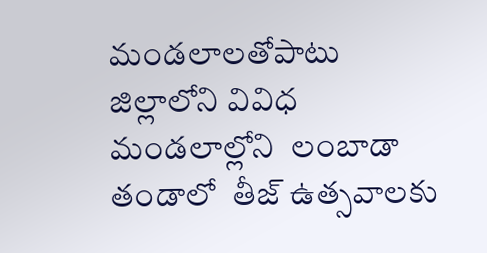మండలాలతోపాటు  జిల్లాలోని వివిధ మండలాల్లోని  లంబాడా తండాలో  తీజ్ ఉత్సవాలకు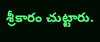శ్రీకారం చుట్టారు.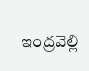ఇంద్రవెల్లి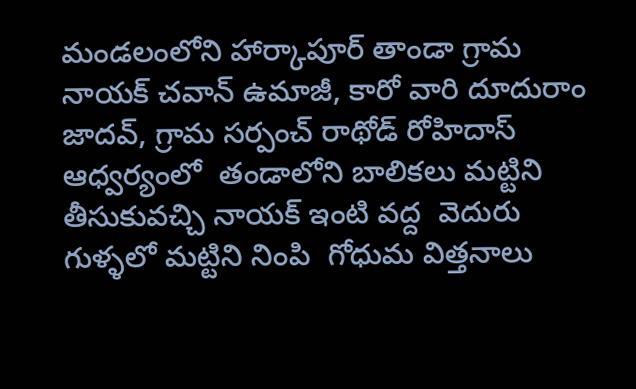మండలంలోని హార్కాపూర్ తాండా గ్రామ నాయక్ చవాన్ ఉమాజీ, కారో వారి దూదురాం జాదవ్, గ్రామ సర్పంచ్ రాథోడ్ రోహిదాస్ ఆధ్వర్యంలో  తండాలోని బాలికలు మట్టిని తీసుకువచ్చి నాయక్ ఇంటి వద్ద  వెదురు గుళ్ళలో మట్టిని నింపి  గోధుమ విత్తనాలు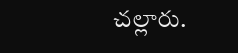చల్లారు.